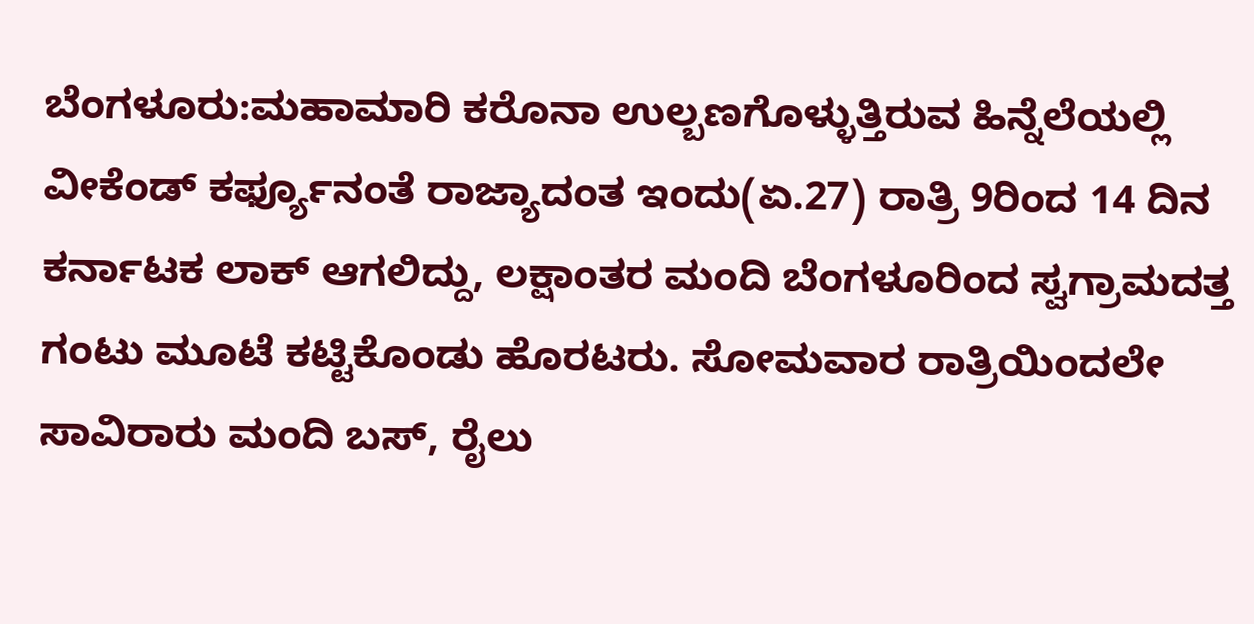ಬೆಂಗಳೂರು:ಮಹಾಮಾರಿ ಕರೊನಾ ಉಲ್ಬಣಗೊಳ್ಳುತ್ತಿರುವ ಹಿನ್ನೆಲೆಯಲ್ಲಿ ವೀಕೆಂಡ್ ಕರ್ಫ್ಯೂನಂತೆ ರಾಜ್ಯಾದಂತ ಇಂದು(ಏ.27) ರಾತ್ರಿ 9ರಿಂದ 14 ದಿನ ಕರ್ನಾಟಕ ಲಾಕ್ ಆಗಲಿದ್ದು, ಲಕ್ಷಾಂತರ ಮಂದಿ ಬೆಂಗಳೂರಿಂದ ಸ್ವಗ್ರಾಮದತ್ತ ಗಂಟು ಮೂಟೆ ಕಟ್ಟಿಕೊಂಡು ಹೊರಟರು. ಸೋಮವಾರ ರಾತ್ರಿಯಿಂದಲೇ ಸಾವಿರಾರು ಮಂದಿ ಬಸ್, ರೈಲು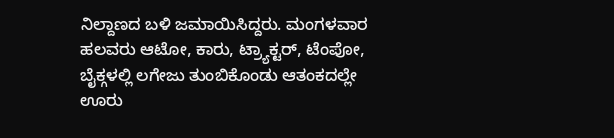ನಿಲ್ದಾಣದ ಬಳಿ ಜಮಾಯಿಸಿದ್ದರು. ಮಂಗಳವಾರ ಹಲವರು ಆಟೋ, ಕಾರು, ಟ್ರ್ಯಾಕ್ಟರ್, ಟೆಂಪೋ, ಬೈಕ್ಗಳಲ್ಲಿ ಲಗೇಜು ತುಂಬಿಕೊಂಡು ಆತಂಕದಲ್ಲೇ ಊರು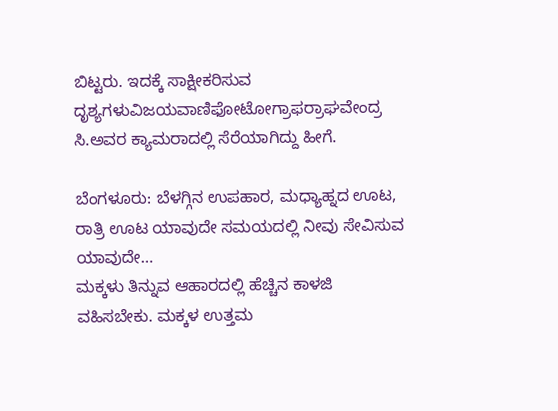ಬಿಟ್ಟರು. ಇದಕ್ಕೆ ಸಾಕ್ಷೀಕರಿಸುವ ದೃಶ್ಯಗಳುವಿಜಯವಾಣಿಫೋಟೋಗ್ರಾಫರ್ರಾಘವೇಂದ್ರ ಸಿ.ಅವರ ಕ್ಯಾಮರಾದಲ್ಲಿ ಸೆರೆಯಾಗಿದ್ದು ಹೀಗೆ.

ಬೆಂಗಳೂರು: ಬೆಳಗ್ಗಿನ ಉಪಹಾರ, ಮಧ್ಯಾಹ್ನದ ಊಟ, ರಾತ್ರಿ ಊಟ ಯಾವುದೇ ಸಮಯದಲ್ಲಿ ನೀವು ಸೇವಿಸುವ ಯಾವುದೇ…
ಮಕ್ಕಳು ತಿನ್ನುವ ಆಹಾರದಲ್ಲಿ ಹೆಚ್ಚಿನ ಕಾಳಜಿ ವಹಿಸಬೇಕು. ಮಕ್ಕಳ ಉತ್ತಮ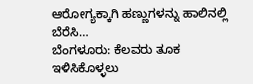ಆರೋಗ್ಯಕ್ಕಾಗಿ ಹಣ್ಣುಗಳನ್ನು ಹಾಲಿನಲ್ಲಿ ಬೆರೆಸಿ…
ಬೆಂಗಳೂರು: ಕೆಲವರು ತೂಕ ಇಳಿಸಿಕೊಳ್ಳಲು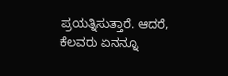ಪ್ರಯತ್ನಿಸುತ್ತಾರೆ. ಆದರೆ, ಕೆಲವರು ಏನನ್ನೂ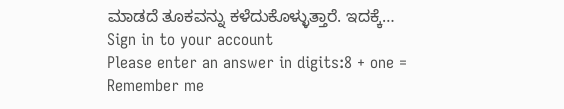ಮಾಡದೆ ತೂಕವನ್ನು ಕಳೆದುಕೊಳ್ಳುತ್ತಾರೆ. ಇದಕ್ಕೆ…
Sign in to your account
Please enter an answer in digits:8 + one =
Remember me